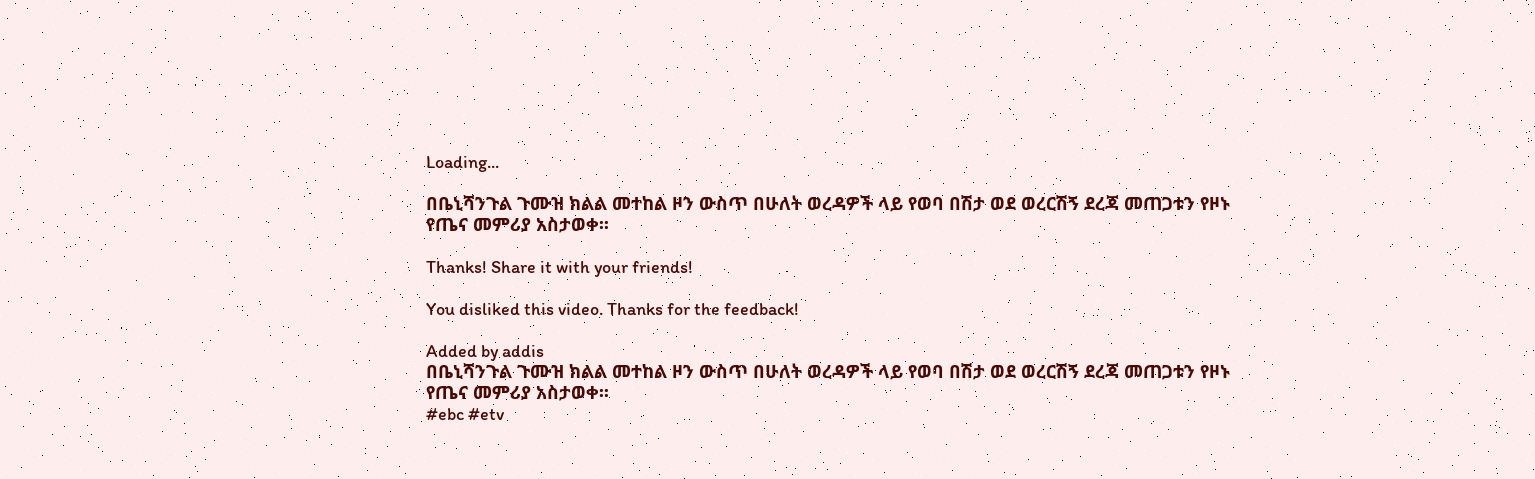Loading...

በቤኒሻንጉል ጉሙዝ ክልል መተከል ዞን ውስጥ በሁለት ወረዳዎች ላይ የወባ በሽታ ወደ ወረርሽኝ ደረጃ መጠጋቱን የዞኑ የጤና መምሪያ አስታወቀ፡፡

Thanks! Share it with your friends!

You disliked this video. Thanks for the feedback!

Added by addis
በቤኒሻንጉል ጉሙዝ ክልል መተከል ዞን ውስጥ በሁለት ወረዳዎች ላይ የወባ በሽታ ወደ ወረርሽኝ ደረጃ መጠጋቱን የዞኑ የጤና መምሪያ አስታወቀ፡፡
#ebc #etv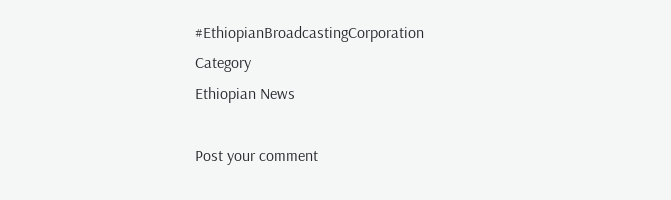#EthiopianBroadcastingCorporation
Category
Ethiopian News

Post your comment